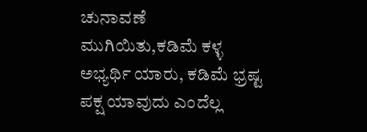ಚುನಾವಣೆ ಮುಗಿಯಿತು,ಕಡಿಮೆ ಕಳ್ಳ ಅಭ್ಯರ್ಥಿ ಯಾರು, ಕಡಿಮೆ ಭ್ರಷ್ಟ ಪಕ್ಷ ಯಾವುದು ಎಂದೆಲ್ಲ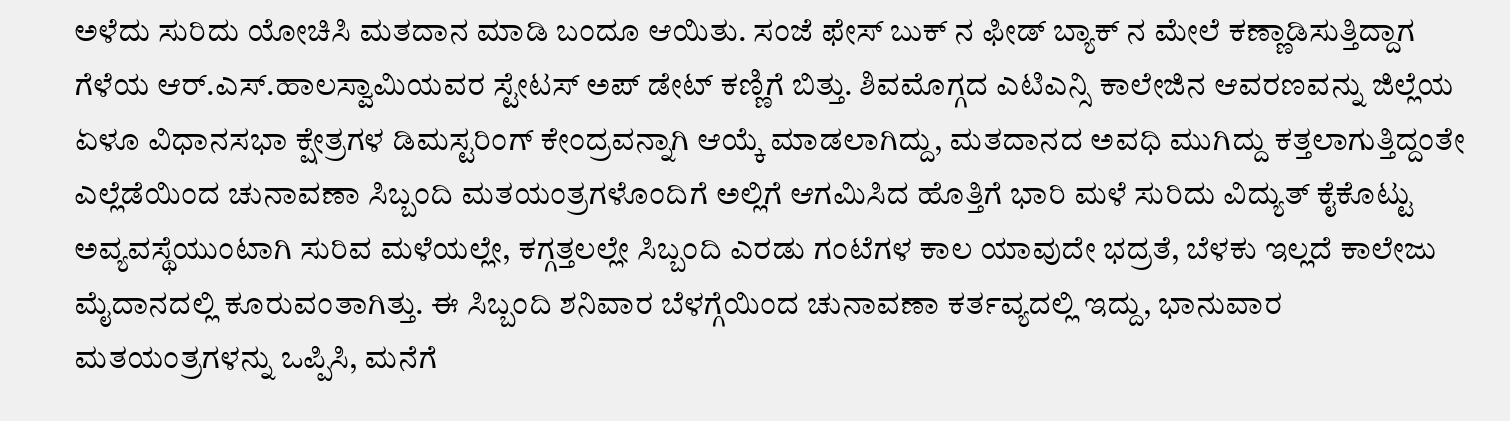ಅಳೆದು ಸುರಿದು ಯೋಚಿಸಿ ಮತದಾನ ಮಾಡಿ ಬಂದೂ ಆಯಿತು. ಸಂಜೆ ಫೇಸ್ ಬುಕ್ ನ ಫೀಡ್ ಬ್ಯಾಕ್ ನ ಮೇಲೆ ಕಣ್ಣಾಡಿಸುತ್ತಿದ್ದಾಗ ಗೆಳೆಯ ಆರ್.ಎಸ್.ಹಾಲಸ್ವಾಮಿಯವರ ಸ್ಟೇಟಸ್ ಅಪ್ ಡೇಟ್ ಕಣ್ಣಿಗೆ ಬಿತ್ತು. ಶಿವಮೊಗ್ಗದ ಎಟಿಎನ್ಸಿ ಕಾಲೇಜಿನ ಆವರಣವನ್ನು ಜಿಲ್ಲೆಯ ಏಳೂ ವಿಧಾನಸಭಾ ಕ್ಷೇತ್ರಗಳ ಡಿಮಸ್ಟರಿಂಗ್ ಕೇಂದ್ರವನ್ನಾಗಿ ಆಯ್ಕೆ ಮಾಡಲಾಗಿದ್ದು, ಮತದಾನದ ಅವಧಿ ಮುಗಿದ್ದು ಕತ್ತಲಾಗುತ್ತಿದ್ದಂತೇ ಎಲ್ಲೆಡೆಯಿಂದ ಚುನಾವಣಾ ಸಿಬ್ಬಂದಿ ಮತಯಂತ್ರಗಳೊಂದಿಗೆ ಅಲ್ಲಿಗೆ ಆಗಮಿಸಿದ ಹೊತ್ತಿಗೆ ಭಾರಿ ಮಳೆ ಸುರಿದು ವಿದ್ಯುತ್ ಕೈಕೊಟ್ಟು ಅವ್ಯವಸ್ಥೆಯುಂಟಾಗಿ ಸುರಿವ ಮಳೆಯಲ್ಲೇ, ಕಗ್ಗತ್ತಲಲ್ಲೇ ಸಿಬ್ಬಂದಿ ಎರಡು ಗಂಟೆಗಳ ಕಾಲ ಯಾವುದೇ ಭದ್ರತೆ, ಬೆಳಕು ಇಲ್ಲದೆ ಕಾಲೇಜು ಮೈದಾನದಲ್ಲಿ ಕೂರುವಂತಾಗಿತ್ತು. ಈ ಸಿಬ್ಬಂದಿ ಶನಿವಾರ ಬೆಳಗ್ಗೆಯಿಂದ ಚುನಾವಣಾ ಕರ್ತವ್ಯದಲ್ಲಿ ಇದ್ದು, ಭಾನುವಾರ ಮತಯಂತ್ರಗಳನ್ನು ಒಪ್ಪಿಸಿ, ಮನೆಗೆ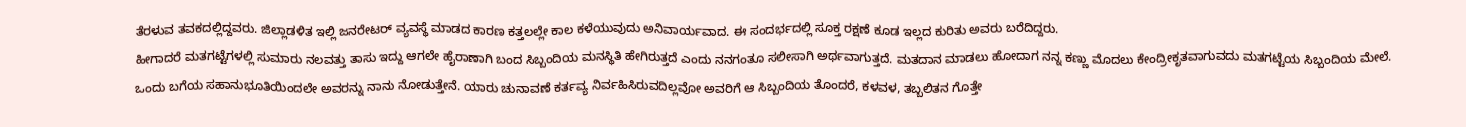ತೆರಳುವ ತವಕದಲ್ಲಿದ್ದವರು. ಜಿಲ್ಲಾಡಳಿತ ಇಲ್ಲಿ ಜನರೇಟರ್ ವ್ಯವಸ್ಥೆ ಮಾಡದ ಕಾರಣ ಕತ್ತಲಲ್ಲೇ ಕಾಲ ಕಳೆಯುವುದು ಅನಿವಾರ್ಯವಾದ. ಈ ಸಂದರ್ಭದಲ್ಲಿ ಸೂಕ್ತ ರಕ್ಷಣೆ ಕೂಡ ಇಲ್ಲದ ಕುರಿತು ಅವರು ಬರೆದಿದ್ದರು.
ಹೀಗಾದರೆ ಮತಗಟ್ಟೆಗಳಲ್ಲಿ ಸುಮಾರು ನಲವತ್ತು ತಾಸು ಇದ್ದು ಆಗಲೇ ಹೈರಾಣಾಗಿ ಬಂದ ಸಿಬ್ಬಂದಿಯ ಮನಸ್ಥಿತಿ ಹೇಗಿರುತ್ತದೆ ಎಂದು ನನಗಂತೂ ಸಲೀಸಾಗಿ ಅರ್ಥವಾಗುತ್ತದೆ. ಮತದಾನ ಮಾಡಲು ಹೋದಾಗ ನನ್ನ ಕಣ್ಣು ಮೊದಲು ಕೇಂದ್ರೀಕೃತವಾಗುವದು ಮತಗಟ್ಟೆಯ ಸಿಬ್ಬಂದಿಯ ಮೇಲೆ. ಒಂದು ಬಗೆಯ ಸಹಾನುಭೂತಿಯಿಂದಲೇ ಅವರನ್ನು ನಾನು ನೋಡುತ್ತೇನೆ. ಯಾರು ಚುನಾವಣೆ ಕರ್ತವ್ಯ ನಿರ್ವಹಿಸಿರುವದಿಲ್ಲವೋ ಅವರಿಗೆ ಆ ಸಿಬ್ಬಂದಿಯ ತೊಂದರೆ, ಕಳವಳ, ತಬ್ಬಲಿತನ ಗೊತ್ತೇ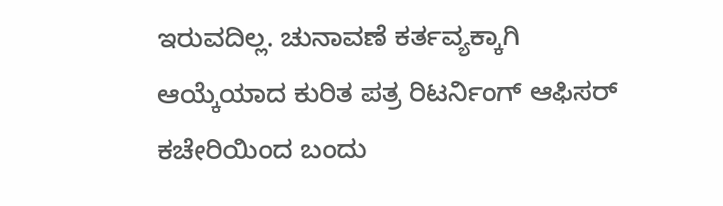ಇರುವದಿಲ್ಲ. ಚುನಾವಣೆ ಕರ್ತವ್ಯಕ್ಕಾಗಿ ಆಯ್ಕೆಯಾದ ಕುರಿತ ಪತ್ರ ರಿಟರ್ನಿಂಗ್ ಆಫಿಸರ್ ಕಚೇರಿಯಿಂದ ಬಂದು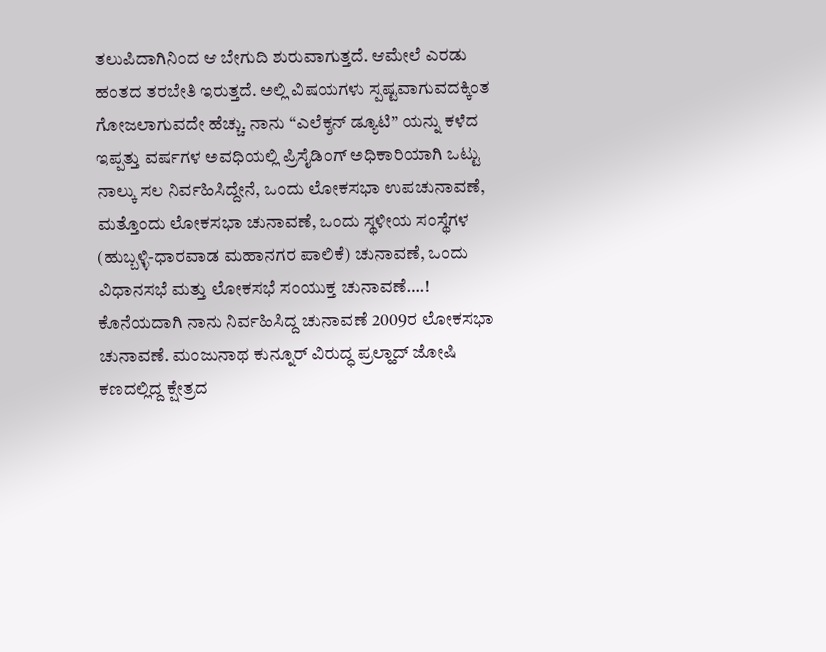ತಲುಪಿದಾಗಿನಿಂದ ಆ ಬೇಗುದಿ ಶುರುವಾಗುತ್ತದೆ. ಆಮೇಲೆ ಎರಡು ಹಂತದ ತರಬೇತಿ ಇರುತ್ತದೆ. ಅಲ್ಲಿ ವಿಷಯಗಳು ಸ್ಪಷ್ಟವಾಗುವದಕ್ಕಿಂತ ಗೋಜಲಾಗುವದೇ ಹೆಚ್ಚು. ನಾನು “ಎಲೆಕ್ಶನ್ ಡ್ಯೂಟಿ” ಯನ್ನು ಕಳೆದ ಇಪ್ಪತ್ತು ವರ್ಷಗಳ ಅವಧಿಯಲ್ಲಿ ಪ್ರಿಸೈಡಿಂಗ್ ಅಧಿಕಾರಿಯಾಗಿ ಒಟ್ಟು ನಾಲ್ಕು ಸಲ ನಿರ್ವಹಿಸಿದ್ದೇನೆ, ಒಂದು ಲೋಕಸಭಾ ಉಪಚುನಾವಣೆ, ಮತ್ತೊಂದು ಲೋಕಸಭಾ ಚುನಾವಣೆ, ಒಂದು ಸ್ಥಳೀಯ ಸಂಸ್ಥೆಗಳ (ಹುಬ್ಬಳ್ಳಿ-ಧಾರವಾಡ ಮಹಾನಗರ ಪಾಲಿಕೆ) ಚುನಾವಣೆ, ಒಂದು ವಿಧಾನಸಭೆ ಮತ್ತು ಲೋಕಸಭೆ ಸಂಯುಕ್ತ ಚುನಾವಣೆ….! ಕೊನೆಯದಾಗಿ ನಾನು ನಿರ್ವಹಿಸಿದ್ದ ಚುನಾವಣೆ 2009ರ ಲೋಕಸಭಾ ಚುನಾವಣೆ. ಮಂಜುನಾಥ ಕುನ್ನೂರ್ ವಿರುದ್ಧ ಪ್ರಲ್ಹಾದ್ ಜೋಷಿ ಕಣದಲ್ಲಿದ್ದ ಕ್ಷೇತ್ರದ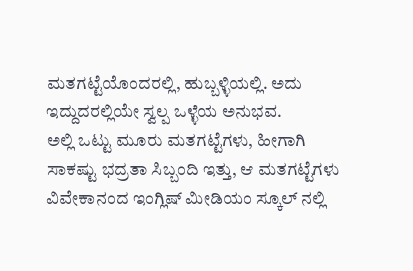ಮತಗಟ್ಟೆಯೊಂದರಲ್ಲಿ, ಹುಬ್ಬಳ್ಳಿಯಲ್ಲಿ. ಅದು ಇದ್ದುದರಲ್ಲಿಯೇ ಸ್ವಲ್ಪ ಒಳ್ಳೆಯ ಅನುಭವ.
ಅಲ್ಲಿ ಒಟ್ಟು ಮೂರು ಮತಗಟ್ಟೆಗಳು, ಹೀಗಾಗಿ ಸಾಕಷ್ಟು ಭದ್ರತಾ ಸಿಬ್ಬಂದಿ ಇತ್ತು, ಆ ಮತಗಟ್ಟೆಗಳು ವಿವೇಕಾನಂದ ಇಂಗ್ಲಿಷ್ ಮೀಡಿಯಂ ಸ್ಕೂಲ್ ನಲ್ಲಿ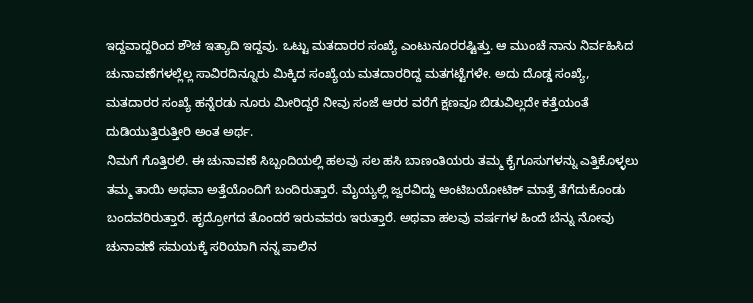ಇದ್ದವಾದ್ದರಿಂದ ಶೌಚ ಇತ್ಯಾದಿ ಇದ್ದವು. ಒಟ್ಟು ಮತದಾರರ ಸಂಖ್ಯೆ ಎಂಟುನೂರರಷ್ಟಿತ್ತು. ಆ ಮುಂಚೆ ನಾನು ನಿರ್ವಹಿಸಿದ ಚುನಾವಣೆಗಳಲ್ಲೆಲ್ಲ ಸಾವಿರದಿನ್ನೂರು ಮಿಕ್ಕಿದ ಸಂಖ್ಯೆಯ ಮತದಾರರಿದ್ದ ಮತಗಟ್ಟೆಗಳೇ. ಅದು ದೊಡ್ಡ ಸಂಖ್ಯೆ, ಮತದಾರರ ಸಂಖ್ಯೆ ಹನ್ನೆರಡು ನೂರು ಮೀರಿದ್ದರೆ ನೀವು ಸಂಜೆ ಆರರ ವರೆಗೆ ಕ್ಷಣವೂ ಬಿಡುವಿಲ್ಲದೇ ಕತ್ತೆಯಂತೆ ದುಡಿಯುತ್ತಿರುತ್ತೀರಿ ಅಂತ ಅರ್ಥ.
ನಿಮಗೆ ಗೊತ್ತಿರಲಿ. ಈ ಚುನಾವಣೆ ಸಿಬ್ಬಂದಿಯಲ್ಲಿ ಹಲವು ಸಲ ಹಸಿ ಬಾಣಂತಿಯರು ತಮ್ಮ ಕೈಗೂಸುಗಳನ್ನು ಎತ್ತಿಕೊಳ್ಳಲು ತಮ್ಮ ತಾಯಿ ಅಥವಾ ಅತ್ತೆಯೊಂದಿಗೆ ಬಂದಿರುತ್ತಾರೆ. ಮೈಯ್ಯಲ್ಲಿ ಜ್ವರವಿದ್ದು ಆಂಟಿಬಯೋಟಿಕ್ ಮಾತ್ರೆ ತೆಗೆದುಕೊಂಡು ಬಂದವರಿರುತ್ತಾರೆ. ಹೃದ್ರೋಗದ ತೊಂದರೆ ಇರುವವರು ಇರುತ್ತಾರೆ. ಅಥವಾ ಹಲವು ವರ್ಷಗಳ ಹಿಂದೆ ಬೆನ್ನು ನೋವು ಚುನಾವಣೆ ಸಮಯಕ್ಕೆ ಸರಿಯಾಗಿ ನನ್ನ ಪಾಲಿನ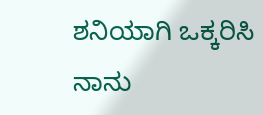ಶನಿಯಾಗಿ ಒಕ್ಕರಿಸಿ ನಾನು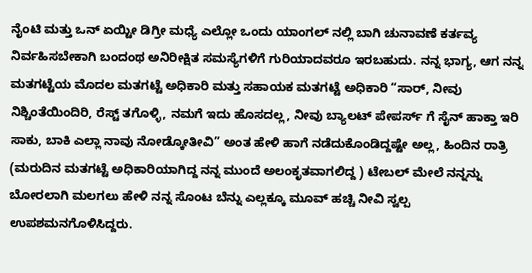ನೈಂಟಿ ಮತ್ತು ಒನ್ ಏಯ್ಟೀ ಡಿಗ್ರೀ ಮಧ್ಯೆ ಎಲ್ಲೋ ಒಂದು ಯಾಂಗಲ್ ನಲ್ಲಿ ಬಾಗಿ ಚುನಾವಣೆ ಕರ್ತವ್ಯ ನಿರ್ವಹಿಸಬೇಕಾಗಿ ಬಂದಂಥ ಅನಿರೀಕ್ಷಿತ ಸಮಸ್ಯೆಗಳಿಗೆ ಗುರಿಯಾದವರೂ ಇರಬಹುದು. ನನ್ನ ಭಾಗ್ಯ, ಆಗ ನನ್ನ ಮತಗಟ್ಟೆಯ ಮೊದಲ ಮತಗಟ್ಟೆ ಅಧಿಕಾರಿ ಮತ್ತು ಸಹಾಯಕ ಮತಗಟ್ಟೆ ಅಧಿಕಾರಿ “ಸಾರ್, ನೀವು ನಿಶ್ಚಿಂತೆಯಿಂದಿರಿ, ರೆಸ್ಟ್ ತಗೊಳ್ಳಿ, ನಮಗೆ ಇದು ಹೊಸದಲ್ಲ, ನೀವು ಬ್ಯಾಲಟ್ ಪೇಪರ್ಸ್ ಗೆ ಸೈನ್ ಹಾಕ್ತಾ ಇರಿ ಸಾಕು, ಬಾಕಿ ಎಲ್ಲಾ ನಾವು ನೋಡ್ಕೋತೀವಿ” ಅಂತ ಹೇಳಿ ಹಾಗೆ ನಡೆದುಕೊಂಡಿದ್ದಷ್ಟೇ ಅಲ್ಲ, ಹಿಂದಿನ ರಾತ್ರಿ (ಮರುದಿನ ಮತಗಟ್ಟೆ ಅಧಿಕಾರಿಯಾಗಿದ್ದ ನನ್ನ ಮುಂದೆ ಅಲಂಕೃತವಾಗಲಿದ್ದ ) ಟೇಬಲ್ ಮೇಲೆ ನನ್ನನ್ನು ಬೋರಲಾಗಿ ಮಲಗಲು ಹೇಳಿ ನನ್ನ ಸೊಂಟ ಬೆನ್ನು ಎಲ್ಲಕ್ಕೂ ಮೂವ್ ಹಚ್ಚಿ ನೀವಿ ಸ್ವಲ್ಪ ಉಪಶಮನಗೊಳಿಸಿದ್ದರು.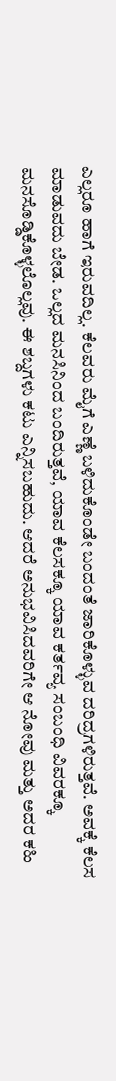ಎಲ್ಲರೂ ಹಾಗೆ ಇರುವದಿಲ್ಲ. ಕೆಲವರು ಮೈಗೆ ಎಣ್ಣೆ ಬಳಿದುಕೊಂಡೇ ಬಂದಂತೆ ಜಾರಿಕೊಳ್ಳುವ ದರಿದ್ರಗಳಿರುತ್ತವೆ. ಅವಕ್ಕೆ ಕೆಲಸ ಮಾಡುವದು ಬೇಡ. ಒಲ್ಲದ ಮನಸಿನಿಂದ ಬಂದಿರುತ್ತವೆ, ಯಾವ ಕೆಲಸಕ್ಕೂ ಯಾವ ಕರ್ತವ್ಯ ಸಂಬಂಧಿ ವಿವರಕ್ಕೂ ಮನಸೊಡ್ಡಿಕೊಳ್ಳಲೊಲ್ಲವು. ಈ ಶಬ್ದಗಳು ಕಟು ಎನ್ನಿಸಬಹುದು. ಆದರೆ ಅನುಭವಿಸಿದವರಿಗೇ ಆ ನೋವು ಮತ್ತು ಅದರ ಕಹಿ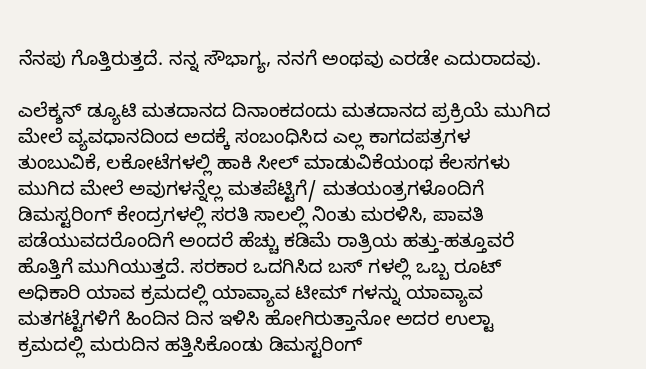ನೆನಪು ಗೊತ್ತಿರುತ್ತದೆ. ನನ್ನ ಸೌಭಾಗ್ಯ, ನನಗೆ ಅಂಥವು ಎರಡೇ ಎದುರಾದವು.

ಎಲೆಕ್ಶನ್ ಡ್ಯೂಟಿ ಮತದಾನದ ದಿನಾಂಕದಂದು ಮತದಾನದ ಪ್ರಕ್ರಿಯೆ ಮುಗಿದ ಮೇಲೆ ವ್ಯವಧಾನದಿಂದ ಅದಕ್ಕೆ ಸಂಬಂಧಿಸಿದ ಎಲ್ಲ ಕಾಗದಪತ್ರಗಳ ತುಂಬುವಿಕೆ, ಲಕೋಟೆಗಳಲ್ಲಿ ಹಾಕಿ ಸೀಲ್ ಮಾಡುವಿಕೆಯಂಥ ಕೆಲಸಗಳು ಮುಗಿದ ಮೇಲೆ ಅವುಗಳನ್ನೆಲ್ಲ ಮತಪೆಟ್ಟಿಗೆ/ ಮತಯಂತ್ರಗಳೊಂದಿಗೆ ಡಿಮಸ್ಟರಿಂಗ್ ಕೇಂದ್ರಗಳಲ್ಲಿ ಸರತಿ ಸಾಲಲ್ಲಿ ನಿಂತು ಮರಳಿಸಿ, ಪಾವತಿ ಪಡೆಯುವದರೊಂದಿಗೆ ಅಂದರೆ ಹೆಚ್ಚು ಕಡಿಮೆ ರಾತ್ರಿಯ ಹತ್ತು-ಹತ್ತೂವರೆ ಹೊತ್ತಿಗೆ ಮುಗಿಯುತ್ತದೆ. ಸರಕಾರ ಒದಗಿಸಿದ ಬಸ್ ಗಳಲ್ಲಿ ಒಬ್ಬ ರೂಟ್ ಅಧಿಕಾರಿ ಯಾವ ಕ್ರಮದಲ್ಲಿ ಯಾವ್ಯಾವ ಟೀಮ್ ಗಳನ್ನು ಯಾವ್ಯಾವ ಮತಗಟ್ಟೆಗಳಿಗೆ ಹಿಂದಿನ ದಿನ ಇಳಿಸಿ ಹೋಗಿರುತ್ತಾನೋ ಅದರ ಉಲ್ಟಾ ಕ್ರಮದಲ್ಲಿ ಮರುದಿನ ಹತ್ತಿಸಿಕೊಂಡು ಡಿಮಸ್ಟರಿಂಗ್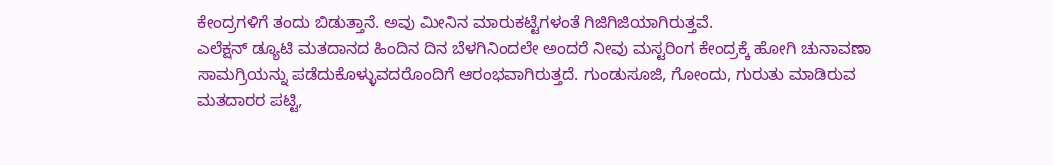ಕೇಂದ್ರಗಳಿಗೆ ತಂದು ಬಿಡುತ್ತಾನೆ. ಅವು ಮೀನಿನ ಮಾರುಕಟ್ಟೆಗಳಂತೆ ಗಿಜಿಗಿಜಿಯಾಗಿರುತ್ತವೆ.
ಎಲೆಕ್ಷನ್ ಡ್ಯೂಟಿ ಮತದಾನದ ಹಿಂದಿನ ದಿನ ಬೆಳಗಿನಿಂದಲೇ ಅಂದರೆ ನೀವು ಮಸ್ಟರಿಂಗ ಕೇಂದ್ರಕ್ಕೆ ಹೋಗಿ ಚುನಾವಣಾ ಸಾಮಗ್ರಿಯನ್ನು ಪಡೆದುಕೊಳ್ಳುವದರೊಂದಿಗೆ ಆರಂಭವಾಗಿರುತ್ತದೆ. ಗುಂಡುಸೂಜಿ, ಗೋಂದು, ಗುರುತು ಮಾಡಿರುವ ಮತದಾರರ ಪಟ್ಟಿ,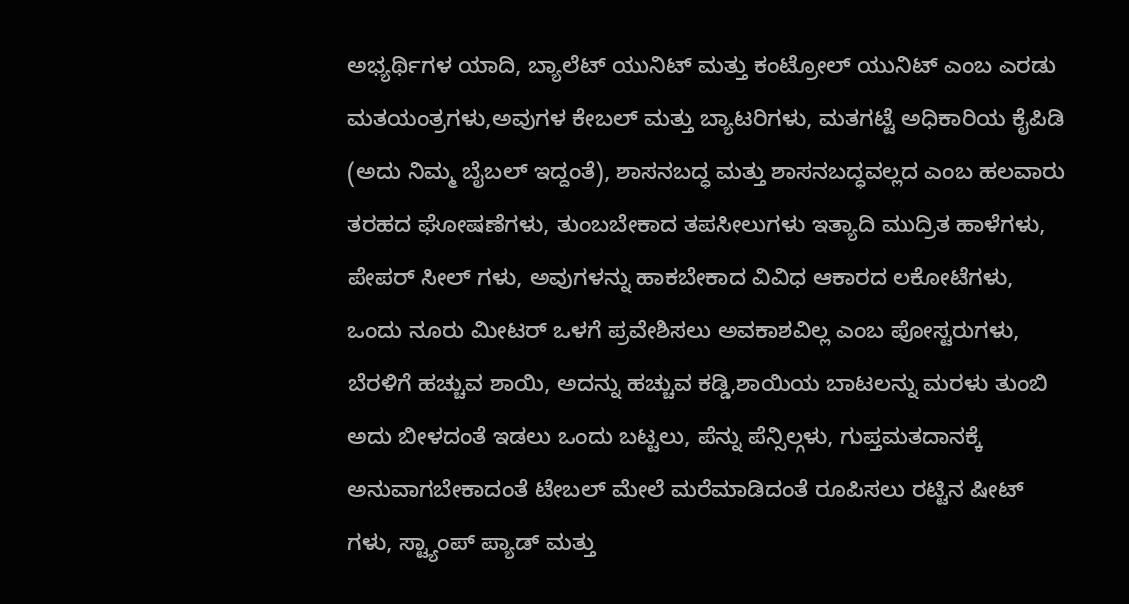ಅಭ್ಯರ್ಥಿಗಳ ಯಾದಿ, ಬ್ಯಾಲೆಟ್ ಯುನಿಟ್ ಮತ್ತು ಕಂಟ್ರೋಲ್ ಯುನಿಟ್ ಎಂಬ ಎರಡು ಮತಯಂತ್ರಗಳು,ಅವುಗಳ ಕೇಬಲ್ ಮತ್ತು ಬ್ಯಾಟರಿಗಳು, ಮತಗಟ್ಟೆ ಅಧಿಕಾರಿಯ ಕೈಪಿಡಿ (ಅದು ನಿಮ್ಮ ಬೈಬಲ್ ಇದ್ದಂತೆ), ಶಾಸನಬದ್ಧ ಮತ್ತು ಶಾಸನಬದ್ಧವಲ್ಲದ ಎಂಬ ಹಲವಾರು ತರಹದ ಘೋಷಣೆಗಳು, ತುಂಬಬೇಕಾದ ತಪಸೀಲುಗಳು ಇತ್ಯಾದಿ ಮುದ್ರಿತ ಹಾಳೆಗಳು, ಪೇಪರ್ ಸೀಲ್ ಗಳು, ಅವುಗಳನ್ನು ಹಾಕಬೇಕಾದ ವಿವಿಧ ಆಕಾರದ ಲಕೋಟೆಗಳು, ಒಂದು ನೂರು ಮೀಟರ್ ಒಳಗೆ ಪ್ರವೇಶಿಸಲು ಅವಕಾಶವಿಲ್ಲ ಎಂಬ ಪೋಸ್ಟರುಗಳು, ಬೆರಳಿಗೆ ಹಚ್ಚುವ ಶಾಯಿ, ಅದನ್ನು ಹಚ್ಚುವ ಕಡ್ಡಿ,ಶಾಯಿಯ ಬಾಟಲನ್ನು ಮರಳು ತುಂಬಿ ಅದು ಬೀಳದಂತೆ ಇಡಲು ಒಂದು ಬಟ್ಟಲು, ಪೆನ್ನು ಪೆನ್ಸಿಲ್ಗಳು, ಗುಪ್ತಮತದಾನಕ್ಕೆ ಅನುವಾಗಬೇಕಾದಂತೆ ಟೇಬಲ್ ಮೇಲೆ ಮರೆಮಾಡಿದಂತೆ ರೂಪಿಸಲು ರಟ್ಟಿನ ಷೀಟ್ ಗಳು, ಸ್ಟ್ಯಾಂಪ್ ಪ್ಯಾಡ್ ಮತ್ತು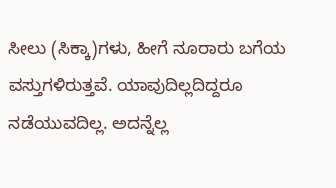ಸೀಲು (ಸಿಕ್ಕಾ)ಗಳು, ಹೀಗೆ ನೂರಾರು ಬಗೆಯ ವಸ್ತುಗಳಿರುತ್ತವೆ. ಯಾವುದಿಲ್ಲದಿದ್ದರೂ ನಡೆಯುವದಿಲ್ಲ. ಅದನ್ನೆಲ್ಲ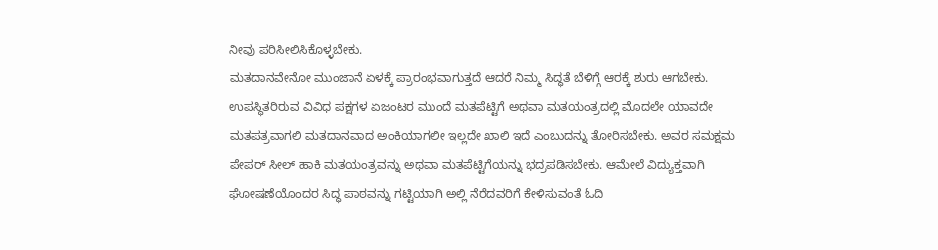ನೀವು ಪರಿಸೀಲಿಸಿಕೊಳ್ಳಬೇಕು.
ಮತದಾನವೇನೋ ಮುಂಜಾನೆ ಏಳಕ್ಕೆ ಪ್ರಾರಂಭವಾಗುತ್ತದೆ ಆದರೆ ನಿಮ್ಮ ಸಿದ್ಧತೆ ಬೆಳಿಗ್ಗೆ ಆರಕ್ಕೆ ಶುರು ಆಗಬೇಕು. ಉಪಸ್ಥಿತರಿರುವ ವಿವಿಧ ಪಕ್ಷಗಳ ಏಜಂಟರ ಮುಂದೆ ಮತಪೆಟ್ಟಿಗೆ ಅಥವಾ ಮತಯಂತ್ರದಲ್ಲಿ ಮೊದಲೇ ಯಾವದೇ ಮತಪತ್ರವಾಗಲಿ ಮತದಾನವಾದ ಅಂಕಿಯಾಗಲೀ ಇಲ್ಲದೇ ಖಾಲಿ ಇದೆ ಎಂಬುದನ್ನು ತೋರಿಸಬೇಕು. ಅವರ ಸಮಕ್ಷಮ ಪೇಪರ್ ಸೀಲ್ ಹಾಕಿ ಮತಯಂತ್ರವನ್ನು ಅಥವಾ ಮತಪೆಟ್ಟಿಗೆಯನ್ನು ಭದ್ರಪಡಿಸಬೇಕು. ಆಮೇಲೆ ವಿದ್ಯುಕ್ತವಾಗಿ ಘೋಷಣೆಯೊಂದರ ಸಿದ್ಧ ಪಾಠವನ್ನು ಗಟ್ಟಿಯಾಗಿ ಅಲ್ಲಿ ನೆರೆದವರಿಗೆ ಕೇಳಿಸುವಂತೆ ಓದಿ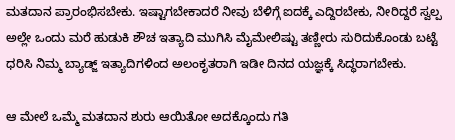ಮತದಾನ ಪ್ರಾರಂಭಿಸಬೇಕು. ಇಷ್ಟಾಗಬೇಕಾದರೆ ನೀವು ಬೆಳಿಗ್ಗೆ ಐದಕ್ಕೆ ಎದ್ದಿರಬೇಕು, ನೀರಿದ್ದರೆ ಸ್ವಲ್ಪ ಅಲ್ಲೇ ಒಂದು ಮರೆ ಹುಡುಕಿ ಶೌಚ ಇತ್ಯಾದಿ ಮುಗಿಸಿ ಮೈಮೇಲಿಷ್ಟು ತಣ್ಣೀರು ಸುರಿದುಕೊಂಡು ಬಟ್ಟೆ ಧರಿಸಿ ನಿಮ್ಮ ಬ್ಯಾಡ್ಜ್ ಇತ್ಯಾದಿಗಳಿಂದ ಅಲಂಕೃತರಾಗಿ ಇಡೀ ದಿನದ ಯಜ್ಞಕ್ಕೆ ಸಿದ್ಧರಾಗಬೇಕು.

ಆ ಮೇಲೆ ಒಮ್ಮೆ ಮತದಾನ ಶುರು ಆಯಿತೋ ಅದಕ್ಕೊಂದು ಗತಿ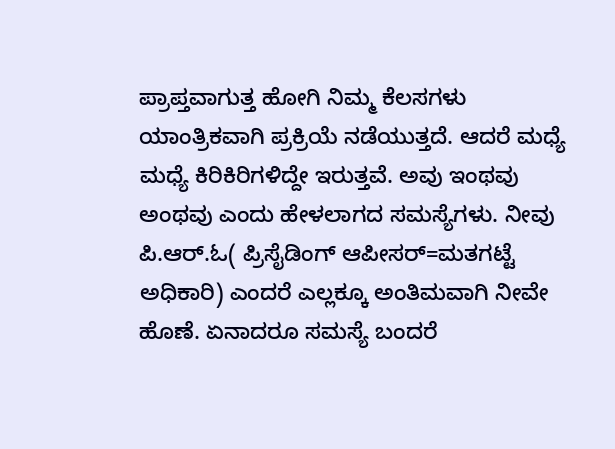ಪ್ರಾಪ್ತವಾಗುತ್ತ ಹೋಗಿ ನಿಮ್ಮ ಕೆಲಸಗಳು ಯಾಂತ್ರಿಕವಾಗಿ ಪ್ರಕ್ರಿಯೆ ನಡೆಯುತ್ತದೆ. ಆದರೆ ಮಧ್ಯೆ ಮಧ್ಯೆ ಕಿರಿಕಿರಿಗಳಿದ್ದೇ ಇರುತ್ತವೆ. ಅವು ಇಂಥವು ಅಂಥವು ಎಂದು ಹೇಳಲಾಗದ ಸಮಸ್ಯೆಗಳು. ನೀವು ಪಿ.ಆರ್.ಓ( ಪ್ರಿಸೈಡಿಂಗ್ ಆಪೀಸರ್=ಮತಗಟ್ಟೆ ಅಧಿಕಾರಿ) ಎಂದರೆ ಎಲ್ಲಕ್ಕೂ ಅಂತಿಮವಾಗಿ ನೀವೇ ಹೊಣೆ. ಏನಾದರೂ ಸಮಸ್ಯೆ ಬಂದರೆ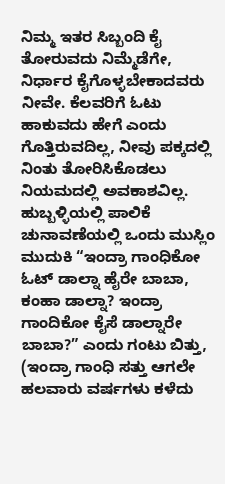ನಿಮ್ಮ ಇತರ ಸಿಬ್ಬಂದಿ ಕೈ ತೋರುವದು ನಿಮ್ಮೆಡೆಗೇ, ನಿರ್ಧಾರ ಕೈಗೊಳ್ಳಬೇಕಾದವರು ನೀವೇ. ಕೆಲವರಿಗೆ ಓಟು ಹಾಕುವದು ಹೇಗೆ ಎಂದು ಗೊತ್ತಿರುವದಿಲ್ಲ, ನೀವು ಪಕ್ಕದಲ್ಲಿ ನಿಂತು ತೋರಿಸಿಕೊಡಲು ನಿಯಮದಲ್ಲಿ ಅವಕಾಶವಿಲ್ಲ. ಹುಬ್ಬಳ್ಳಿಯಲ್ಲಿ ಪಾಲಿಕೆ ಚುನಾವಣೆಯಲ್ಲಿ ಒಂದು ಮುಸ್ಲಿಂ ಮುದುಕಿ “ಇಂದ್ರಾ ಗಾಂಧಿಕೋ ಓಟ್ ಡಾಲ್ನಾ ಹೈರೇ ಬಾಬಾ, ಕಂಹಾ ಡಾಲ್ನಾ? ಇಂದ್ರಾ ಗಾಂದಿಕೋ ಕೈಸೆ ಡಾಲ್ನಾರೇ ಬಾಬಾ?” ಎಂದು ಗಂಟು ಬಿತ್ತು, (ಇಂದ್ರಾ ಗಾಂಧಿ ಸತ್ತು ಆಗಲೇ ಹಲವಾರು ವರ್ಷಗಳು ಕಳೆದು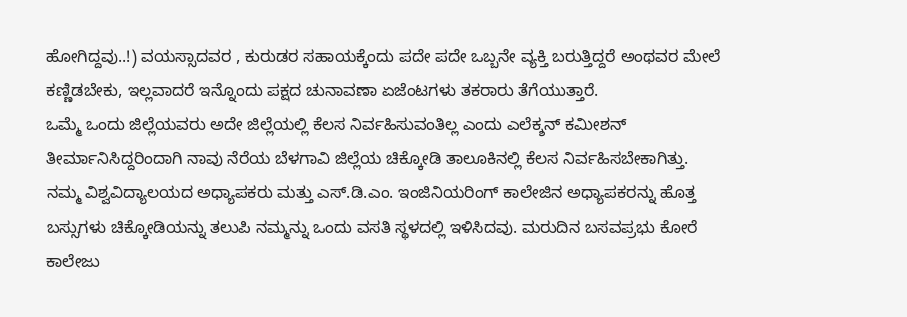ಹೋಗಿದ್ದವು..!) ವಯಸ್ಸಾದವರ , ಕುರುಡರ ಸಹಾಯಕ್ಕೆಂದು ಪದೇ ಪದೇ ಒಬ್ಬನೇ ವ್ಯಕ್ತಿ ಬರುತ್ತಿದ್ದರೆ ಅಂಥವರ ಮೇಲೆ ಕಣ್ಣಿಡಬೇಕು, ಇಲ್ಲವಾದರೆ ಇನ್ನೊಂದು ಪಕ್ಷದ ಚುನಾವಣಾ ಏಜೆಂಟಗಳು ತಕರಾರು ತೆಗೆಯುತ್ತಾರೆ.
ಒಮ್ಮೆ ಒಂದು ಜಿಲ್ಲೆಯವರು ಅದೇ ಜಿಲ್ಲೆಯಲ್ಲಿ ಕೆಲಸ ನಿರ್ವಹಿಸುವಂತಿಲ್ಲ ಎಂದು ಎಲೆಕ್ಶನ್ ಕಮೀಶನ್ ತೀರ್ಮಾನಿಸಿದ್ದರಿಂದಾಗಿ ನಾವು ನೆರೆಯ ಬೆಳಗಾವಿ ಜಿಲ್ಲೆಯ ಚಿಕ್ಕೋಡಿ ತಾಲೂಕಿನಲ್ಲಿ ಕೆಲಸ ನಿರ್ವಹಿಸಬೇಕಾಗಿತ್ತು. ನಮ್ಮ ವಿಶ್ವವಿದ್ಯಾಲಯದ ಅಧ್ಯಾಪಕರು ಮತ್ತು ಎಸ್.ಡಿ.ಎಂ. ಇಂಜಿನಿಯರಿಂಗ್ ಕಾಲೇಜಿನ ಅಧ್ಯಾಪಕರನ್ನು ಹೊತ್ತ ಬಸ್ಸುಗಳು ಚಿಕ್ಕೋಡಿಯನ್ನು ತಲುಪಿ ನಮ್ಮನ್ನು ಒಂದು ವಸತಿ ಸ್ಥಳದಲ್ಲಿ ಇಳಿಸಿದವು. ಮರುದಿನ ಬಸವಪ್ರಭು ಕೋರೆ ಕಾಲೇಜು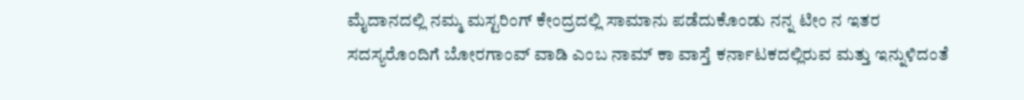ಮೈದಾನದಲ್ಲಿ ನಮ್ಮ ಮಸ್ಟರಿಂಗ್ ಕೇಂದ್ರದಲ್ಲಿ ಸಾಮಾನು ಪಡೆದುಕೊಂಡು ನನ್ನ ಟೀಂ ನ ಇತರ ಸದಸ್ಯರೊಂದಿಗೆ ಬೋರಗಾಂವ್ ವಾಡಿ ಎಂಬ ನಾಮ್ ಕಾ ವಾಸ್ತೆ ಕರ್ನಾಟಕದಲ್ಲಿರುವ ಮತ್ತು ಇನ್ನುಳಿದಂತೆ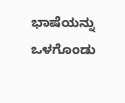ಭಾಷೆಯನ್ನು ಒಳಗೊಂಡು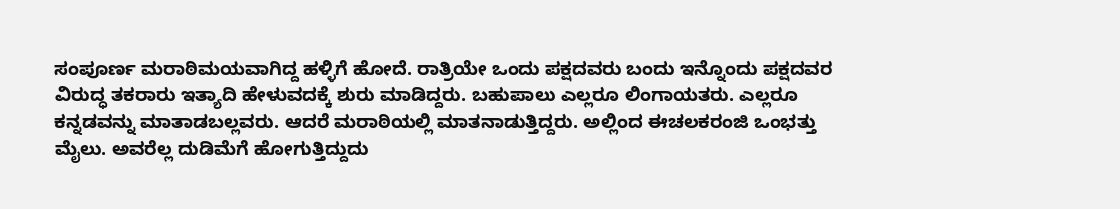ಸಂಪೂರ್ಣ ಮರಾಠಿಮಯವಾಗಿದ್ದ ಹಳ್ಳಿಗೆ ಹೋದೆ. ರಾತ್ರಿಯೇ ಒಂದು ಪಕ್ಷದವರು ಬಂದು ಇನ್ನೊಂದು ಪಕ್ಷದವರ ವಿರುದ್ಧ ತಕರಾರು ಇತ್ಯಾದಿ ಹೇಳುವದಕ್ಕೆ ಶುರು ಮಾಡಿದ್ದರು. ಬಹುಪಾಲು ಎಲ್ಲರೂ ಲಿಂಗಾಯತರು. ಎಲ್ಲರೂ ಕನ್ನಡವನ್ನು ಮಾತಾಡಬಲ್ಲವರು. ಆದರೆ ಮರಾಠಿಯಲ್ಲಿ ಮಾತನಾಡುತ್ತಿದ್ದರು. ಅಲ್ಲಿಂದ ಈಚಲಕರಂಜಿ ಒಂಭತ್ತು ಮೈಲು. ಅವರೆಲ್ಲ ದುಡಿಮೆಗೆ ಹೋಗುತ್ತಿದ್ದುದು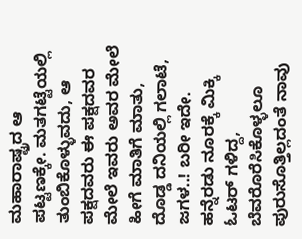ಮಹಾರಾಷ್ಟ್ರದ ಆ ಪಟ್ಟಣಕ್ಕೇ. ಮತಗಟ್ಟೆಯಲ್ಲಿ ತುಂಬಿಕೊಳ್ಳುವದು, ಆ ಪಕ್ಷದವರು ಈ ಪಕ್ಷದವರ ಮೇಲೆ ಇವರು ಅವರ ಮೇಲೆ ಹೀಗೆ ಮಾತಿಗೆ ಮಾತು, ದೊಡ್ಡ ದನಿಯಲ್ಲಿ ಗಲಾಟೆ, ಜಗಳ..! ಬರೀ ಇದೇ.
ಹನ್ನೆರಡು ನೂರಕ್ಕೆ ಮಿಕ್ಕಿ ಓಟರ್ ಗಳಿದ್ದ, ಬೆವರೊರೆಸಿಕೊಳ್ಳಲೂ ಪುರುಸೊತ್ತಿಲ್ಲದಂತೆ ನಾವು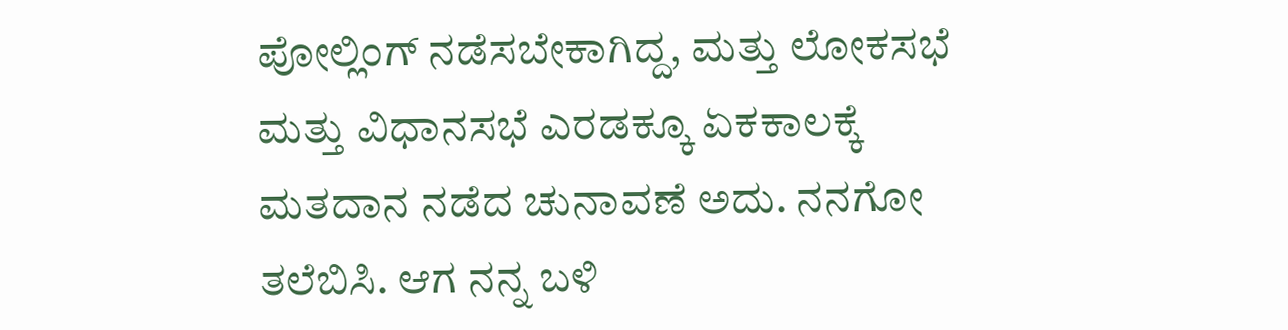ಪೋಲ್ಲಿಂಗ್ ನಡೆಸಬೇಕಾಗಿದ್ದ, ಮತ್ತು ಲೋಕಸಭೆ ಮತ್ತು ವಿಧಾನಸಭೆ ಎರಡಕ್ಕೂ ಏಕಕಾಲಕ್ಕೆ ಮತದಾನ ನಡೆದ ಚುನಾವಣೆ ಅದು. ನನಗೋ ತಲೆಬಿಸಿ. ಆಗ ನನ್ನ ಬಳಿ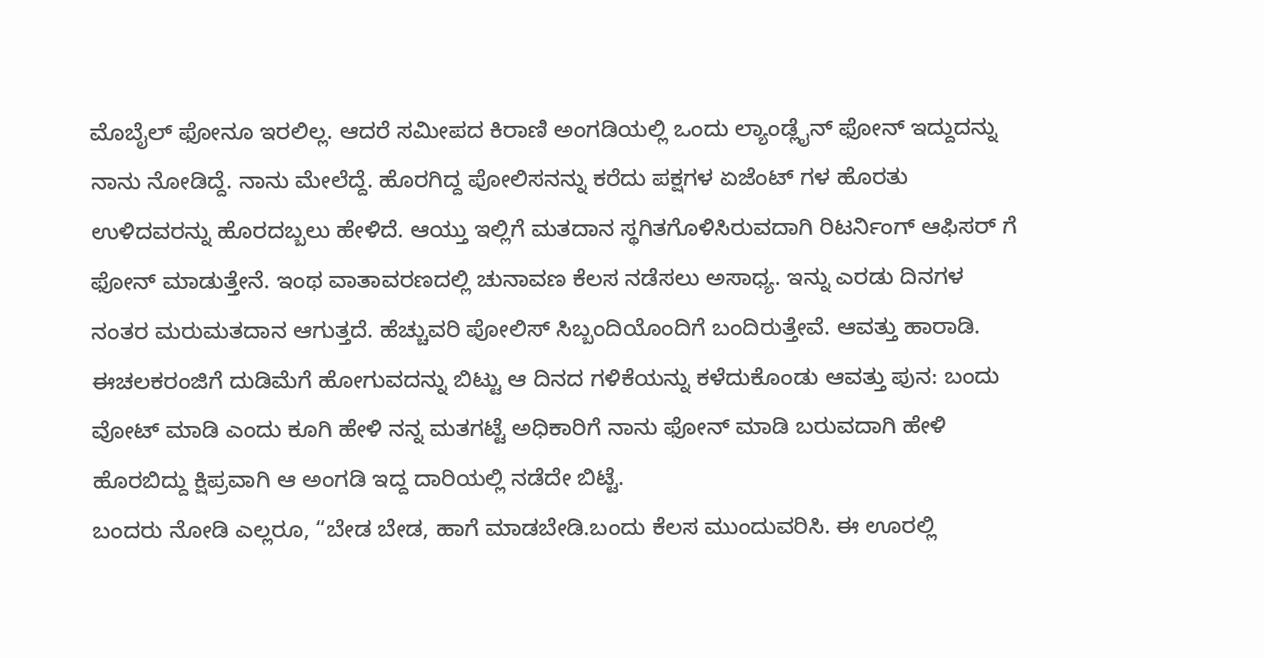ಮೊಬೈಲ್ ಫೋನೂ ಇರಲಿಲ್ಲ. ಆದರೆ ಸಮೀಪದ ಕಿರಾಣಿ ಅಂಗಡಿಯಲ್ಲಿ ಒಂದು ಲ್ಯಾಂಡ್ಲೈನ್ ಫೋನ್ ಇದ್ದುದನ್ನು ನಾನು ನೋಡಿದ್ದೆ. ನಾನು ಮೇಲೆದ್ದೆ. ಹೊರಗಿದ್ದ ಪೋಲಿಸನನ್ನು ಕರೆದು ಪಕ್ಷಗಳ ಏಜೆಂಟ್ ಗಳ ಹೊರತು ಉಳಿದವರನ್ನು ಹೊರದಬ್ಬಲು ಹೇಳಿದೆ. ಆಯ್ತು ಇಲ್ಲಿಗೆ ಮತದಾನ ಸ್ಥಗಿತಗೊಳಿಸಿರುವದಾಗಿ ರಿಟರ್ನಿಂಗ್ ಆಫಿಸರ್ ಗೆ ಫೋನ್ ಮಾಡುತ್ತೇನೆ. ಇಂಥ ವಾತಾವರಣದಲ್ಲಿ ಚುನಾವಣ ಕೆಲಸ ನಡೆಸಲು ಅಸಾಧ್ಯ. ಇನ್ನು ಎರಡು ದಿನಗಳ ನಂತರ ಮರುಮತದಾನ ಆಗುತ್ತದೆ. ಹೆಚ್ಚುವರಿ ಪೋಲಿಸ್ ಸಿಬ್ಬಂದಿಯೊಂದಿಗೆ ಬಂದಿರುತ್ತೇವೆ. ಆವತ್ತು ಹಾರಾಡಿ. ಈಚಲಕರಂಜಿಗೆ ದುಡಿಮೆಗೆ ಹೋಗುವದನ್ನು ಬಿಟ್ಟು ಆ ದಿನದ ಗಳಿಕೆಯನ್ನು ಕಳೆದುಕೊಂಡು ಆವತ್ತು ಪುನ: ಬಂದು ವೋಟ್ ಮಾಡಿ ಎಂದು ಕೂಗಿ ಹೇಳಿ ನನ್ನ ಮತಗಟ್ಟೆ ಅಧಿಕಾರಿಗೆ ನಾನು ಫೋನ್ ಮಾಡಿ ಬರುವದಾಗಿ ಹೇಳಿ ಹೊರಬಿದ್ದು ಕ್ಷಿಪ್ರವಾಗಿ ಆ ಅಂಗಡಿ ಇದ್ದ ದಾರಿಯಲ್ಲಿ ನಡೆದೇ ಬಿಟ್ಟೆ.
ಬಂದರು ನೋಡಿ ಎಲ್ಲರೂ, “ಬೇಡ ಬೇಡ, ಹಾಗೆ ಮಾಡಬೇಡಿ.ಬಂದು ಕೆಲಸ ಮುಂದುವರಿಸಿ. ಈ ಊರಲ್ಲಿ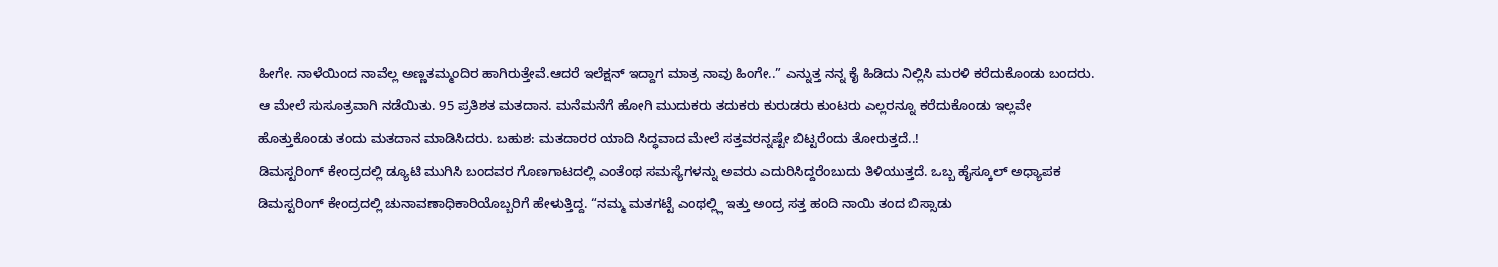ಹೀಗೇ. ನಾಳೆಯಿಂದ ನಾವೆಲ್ಲ ಅಣ್ಣತಮ್ಮಂದಿರ ಹಾಗಿರುತ್ತೇವೆ.ಆದರೆ ಇಲೆಕ್ಷನ್ ಇದ್ದಾಗ ಮಾತ್ರ ನಾವು ಹಿಂಗೇ..” ಎನ್ನುತ್ತ ನನ್ನ ಕೈ ಹಿಡಿದು ನಿಲ್ಲಿಸಿ ಮರಳಿ ಕರೆದುಕೊಂಡು ಬಂದರು. ಆ ಮೇಲೆ ಸುಸೂತ್ರವಾಗಿ ನಡೆಯಿತು. 95 ಪ್ರತಿಶತ ಮತದಾನ. ಮನೆಮನೆಗೆ ಹೋಗಿ ಮುದುಕರು ತದುಕರು ಕುರುಡರು ಕುಂಟರು ಎಲ್ಲರನ್ನೂ ಕರೆದುಕೊಂಡು ಇಲ್ಲವೇ ಹೊತ್ತುಕೊಂಡು ತಂದು ಮತದಾನ ಮಾಡಿಸಿದರು. ಬಹುಶ: ಮತದಾರರ ಯಾದಿ ಸಿದ್ಧವಾದ ಮೇಲೆ ಸತ್ತವರನ್ನಷ್ಟೇ ಬಿಟ್ಟರೆಂದು ತೋರುತ್ತದೆ..!
ಡಿಮಸ್ಟರಿಂಗ್ ಕೇಂದ್ರದಲ್ಲಿ ಡ್ಯೂಟಿ ಮುಗಿಸಿ ಬಂದವರ ಗೊಣಗಾಟದಲ್ಲಿ ಎಂತೆಂಥ ಸಮಸ್ಯೆಗಳನ್ನು ಅವರು ಎದುರಿಸಿದ್ದರೆಂಬುದು ತಿಳಿಯುತ್ತದೆ. ಒಬ್ಬ ಹೈಸ್ಕೂಲ್ ಅಧ್ಯಾಪಕ ಡಿಮಸ್ಟರಿಂಗ್ ಕೇಂದ್ರದಲ್ಲಿ ಚುನಾವಣಾಧಿಕಾರಿಯೊಬ್ಬರಿಗೆ ಹೇಳುತ್ತಿದ್ದ. “ನಮ್ಮ ಮತಗಟ್ಟೆ ಎಂಥಲ್ಲ್ಲಿ ಇತ್ತು ಅಂದ್ರ ಸತ್ತ ಹಂದಿ ನಾಯಿ ತಂದ ಬಿಸ್ಸಾಡು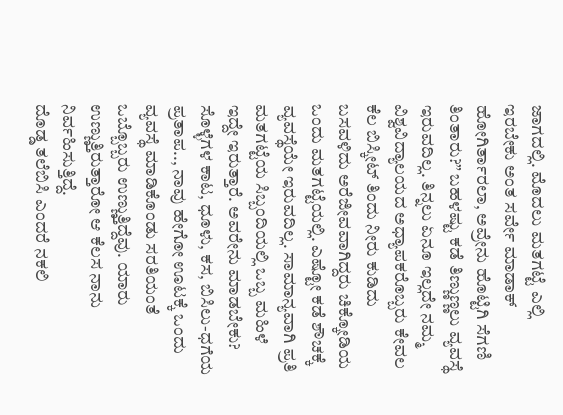ಜಾಗದಲ್ಲಿ. ಮೊದಲು ಮತಗಟ್ಟೆ ಎಲ್ಲಿ ಇರಬೇಕು ಅಂತ ಸರ್ವೇ ಮಾಡಾಕ್ ಹೋಗಿರ್ತಾರಲಾ, ಅವ್ರೇನು ಹೊಟ್ಟಿಗಿ ಸೆಗಣಿ ತಿಂತಾರು?” ಬಹಳಷ್ಟು ಕಡೆ ತಿಣ್ಣುಣ್ಣಲು ವ್ಯವಸ್ಥೆ ಇರುವದಿಲ್ಲ. ತಿನ್ನಲು ಏನೂ ಇಲ್ಲದೇ ನಮ್ಮ ವಿಶ್ವವಿದ್ಯಾಲಯದ ಅಧ್ಯಾಪಕರೊಬ್ಬರು ಕೇವಲ ಕೆಲ ಬಿಸ್ಕೀಟ್ ತಿಂದು ನೀರು ಕುಡಿದು ಬಸವಳಿದು ಅರೆಜೀವವಾಗಿದ್ದರು ಚಿಕ್ಕೋಡಿಯ ಒಂದು ಮತಗಟ್ಟೆಯಲ್ಲಿ. ಎಷ್ಟೋ ಕಡೆ ಶೌಚಕ್ಕೆ ವ್ಯವಸ್ಥೆಯೇ ಇರುವದಿಲ್ಲ. ಸಾಮಾನ್ಯವಾಗಿ ಪ್ರತಿ ಮತಗಟ್ಟೆಯ ಸಿಬ್ಬಂದಿಯಲ್ಲಿ ಒಬ್ಬ ಮಹಿಳೆ ಇದ್ದೇ ಇರುತ್ತಾರೆ. ಅವರೇನು ಮಾಡಬೇಕು? ಸೊಳ್ಳೆಗಳ ಕಾಟ, ಧೂಳು, ಕಸ, ಬಿಸಿಲು-ಧಗೆಯ ಪ್ರತಾಪ.., ನಾವು ಹೇಗೋ ಊಟಕ್ಕೆ ಒಂದು ವ್ಯವಸ್ಥೆ ಮಾಡಿಕೊಂಡು ಸರತಿಯಂತೆ ಒಬ್ಬೊಬ್ಬರು ಉಣ್ಣುತ್ತಿದ್ದೆವು. ಯಾರು ಉಣ್ಣುತ್ತಿರುತ್ತಾರೋ ಆ ಕೆಲಸ ನಾನು ನಿರ್ವಹಿಸುತ್ತಿದ್ದೆ.
ದೊಡ್ಡ ತಲೆಬಿಸಿ ಎಂದರೆ ನಕಲಿ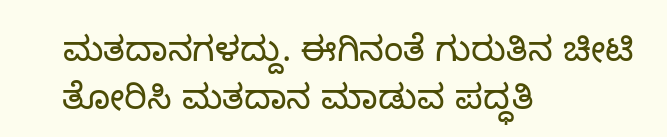ಮತದಾನಗಳದ್ದು. ಈಗಿನಂತೆ ಗುರುತಿನ ಚೀಟಿ ತೋರಿಸಿ ಮತದಾನ ಮಾಡುವ ಪದ್ಧತಿ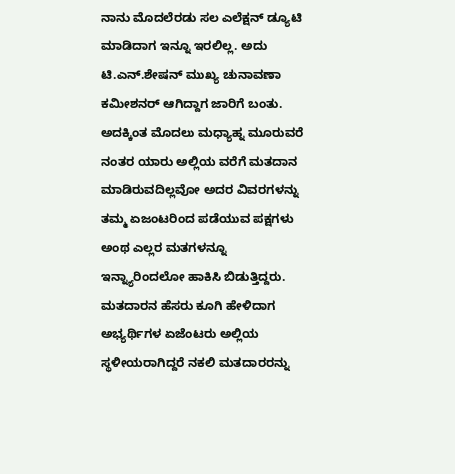ನಾನು ಮೊದಲೆರಡು ಸಲ ಎಲೆಕ್ಷನ್ ಡ್ಯೂಟಿ ಮಾಡಿದಾಗ ಇನ್ನೂ ಇರಲಿಲ್ಲ. ಅದು ಟಿ.ಎನ್.ಶೇಷನ್ ಮುಖ್ಯ ಚುನಾವಣಾ ಕಮೀಶನರ್ ಆಗಿದ್ದಾಗ ಜಾರಿಗೆ ಬಂತು. ಅದಕ್ಕಿಂತ ಮೊದಲು ಮಧ್ಯಾಹ್ನ ಮೂರುವರೆ ನಂತರ ಯಾರು ಅಲ್ಲಿಯ ವರೆಗೆ ಮತದಾನ ಮಾಡಿರುವದಿಲ್ಲವೋ ಅದರ ವಿವರಗಳನ್ನು ತಮ್ಮ ಏಜಂಟರಿಂದ ಪಡೆಯುವ ಪಕ್ಷಗಳು ಅಂಥ ಎಲ್ಲರ ಮತಗಳನ್ನೂ ಇನ್ನ್ಯಾರಿಂದಲೋ ಹಾಕಿಸಿ ಬಿಡುತ್ತಿದ್ದರು. ಮತದಾರನ ಹೆಸರು ಕೂಗಿ ಹೇಳಿದಾಗ ಅಭ್ಯರ್ಥಿಗಳ ಏಜೆಂಟರು ಅಲ್ಲಿಯ ಸ್ಥಳೀಯರಾಗಿದ್ದರೆ ನಕಲಿ ಮತದಾರರನ್ನು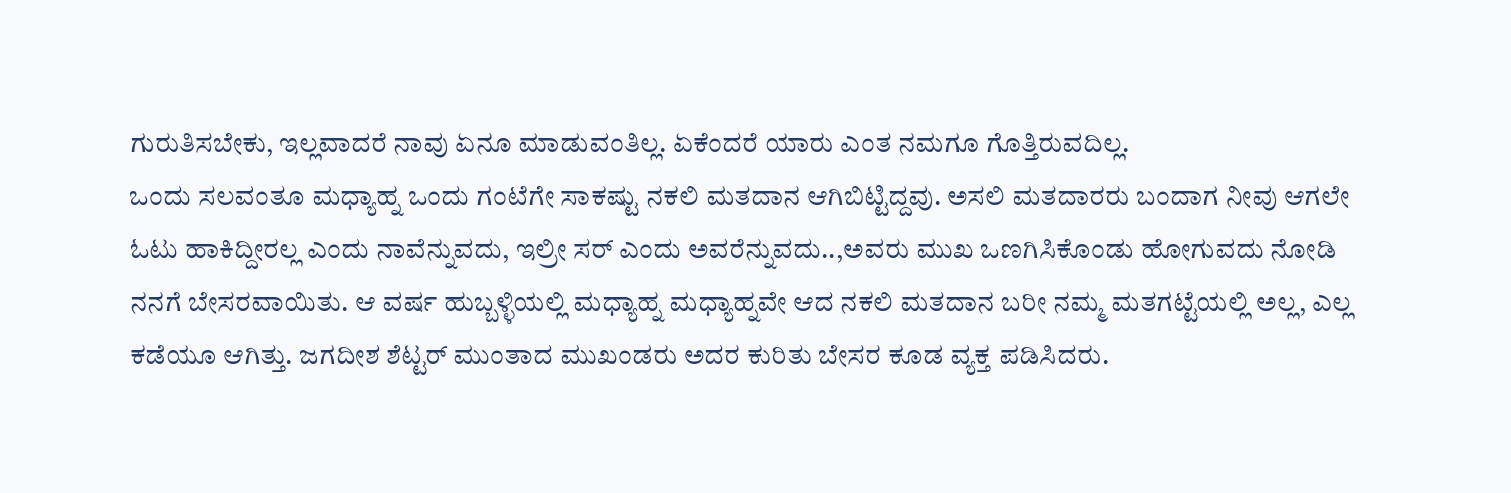ಗುರುತಿಸಬೇಕು, ಇಲ್ಲವಾದರೆ ನಾವು ಏನೂ ಮಾಡುವಂತಿಲ್ಲ. ಏಕೆಂದರೆ ಯಾರು ಎಂತ ನಮಗೂ ಗೊತ್ತಿರುವದಿಲ್ಲ.
ಒಂದು ಸಲವಂತೂ ಮಧ್ಯಾಹ್ನ ಒಂದು ಗಂಟೆಗೇ ಸಾಕಷ್ಟು ನಕಲಿ ಮತದಾನ ಆಗಿಬಿಟ್ಟಿದ್ದವು. ಅಸಲಿ ಮತದಾರರು ಬಂದಾಗ ನೀವು ಆಗಲೇ ಓಟು ಹಾಕಿದ್ದೀರಲ್ಲ ಎಂದು ನಾವೆನ್ನುವದು, ಇಲ್ರೀ ಸರ್ ಎಂದು ಅವರೆನ್ನುವದು..,ಅವರು ಮುಖ ಒಣಗಿಸಿಕೊಂಡು ಹೋಗುವದು ನೋಡಿ ನನಗೆ ಬೇಸರವಾಯಿತು. ಆ ವರ್ಷ ಹುಬ್ಬಳ್ಳಿಯಲ್ಲಿ ಮಧ್ಯಾಹ್ನ ಮಧ್ಯಾಹ್ನವೇ ಆದ ನಕಲಿ ಮತದಾನ ಬರೀ ನಮ್ಮ ಮತಗಟ್ಟೆಯಲ್ಲಿ ಅಲ್ಲ, ಎಲ್ಲ ಕಡೆಯೂ ಆಗಿತ್ತು. ಜಗದೀಶ ಶೆಟ್ಟರ್ ಮುಂತಾದ ಮುಖಂಡರು ಅದರ ಕುರಿತು ಬೇಸರ ಕೂಡ ವ್ಯಕ್ತ ಪಡಿಸಿದರು.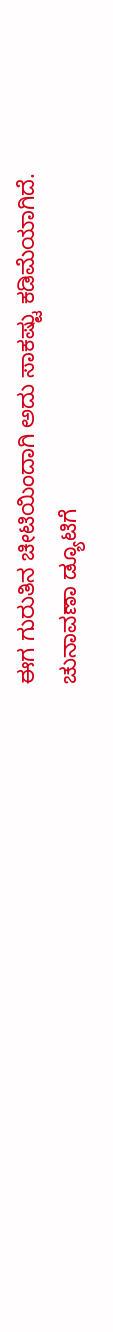ಈಗ ಗುರುತಿನ ಚೀಟಿಯಿಂದಾಗಿ ಅದು ಸಾಕಷ್ಟು ಕಡಿಮೆಯಾಗಿದೆ.
ಚುನಾವಣಾ ಡ್ಯೂಟಿಗೆ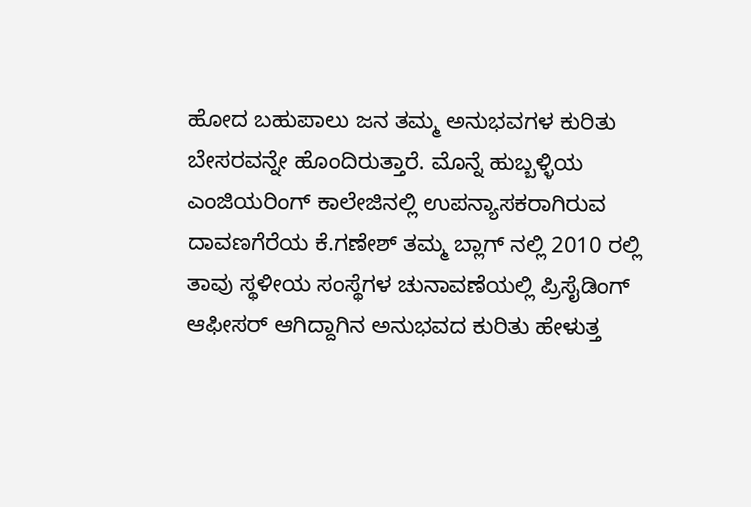ಹೋದ ಬಹುಪಾಲು ಜನ ತಮ್ಮ ಅನುಭವಗಳ ಕುರಿತು ಬೇಸರವನ್ನೇ ಹೊಂದಿರುತ್ತಾರೆ. ಮೊನ್ನೆ ಹುಬ್ಬಳ್ಳಿಯ ಎಂಜಿಯರಿಂಗ್ ಕಾಲೇಜಿನಲ್ಲಿ ಉಪನ್ಯಾಸಕರಾಗಿರುವ ದಾವಣಗೆರೆಯ ಕೆ.ಗಣೇಶ್ ತಮ್ಮ ಬ್ಲಾಗ್ ನಲ್ಲಿ 2010 ರಲ್ಲಿ ತಾವು ಸ್ಥಳೀಯ ಸಂಸ್ಥೆಗಳ ಚುನಾವಣೆಯಲ್ಲಿ ಪ್ರಿಸೈಡಿಂಗ್ ಆಫೀಸರ್ ಆಗಿದ್ದಾಗಿನ ಅನುಭವದ ಕುರಿತು ಹೇಳುತ್ತ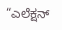“ಎಲೆಕ್ಷನ್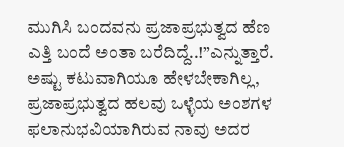ಮುಗಿಸಿ ಬಂದವನು ಪ್ರಜಾಪ್ರಭುತ್ವದ ಹೆಣ ಎತ್ತಿ ಬಂದೆ ಅಂತಾ ಬರೆದಿದ್ದೆ..!”ಎನ್ನುತ್ತಾರೆ. ಅಷ್ಟು ಕಟುವಾಗಿಯೂ ಹೇಳಬೇಕಾಗಿಲ್ಲ, ಪ್ರಜಾಪ್ರಭುತ್ವದ ಹಲವು ಒಳ್ಳೆಯ ಅಂಶಗಳ ಫಲಾನುಭವಿಯಾಗಿರುವ ನಾವು ಅದರ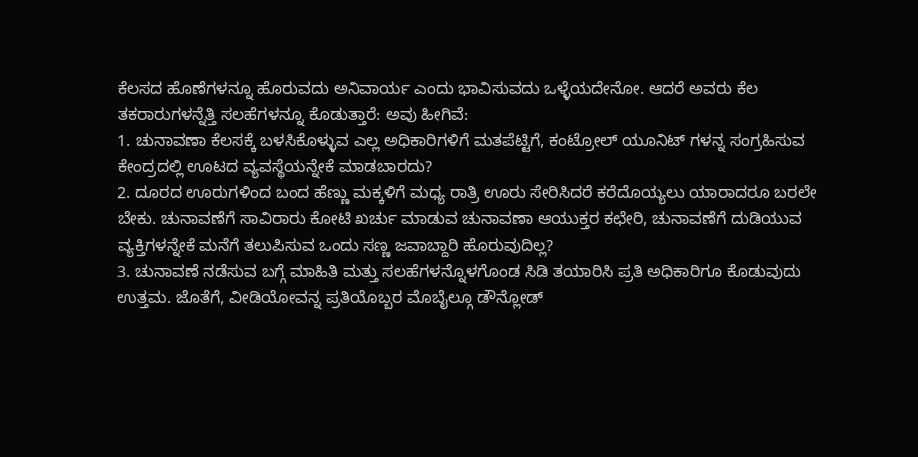ಕೆಲಸದ ಹೊಣೆಗಳನ್ನೂ ಹೊರುವದು ಅನಿವಾರ್ಯ ಎಂದು ಭಾವಿಸುವದು ಒಳ್ಳೆಯದೇನೋ. ಆದರೆ ಅವರು ಕೆಲ ತಕರಾರುಗಳನ್ನೆತ್ತಿ ಸಲಹೆಗಳನ್ನೂ ಕೊಡುತ್ತಾರೆ: ಅವು ಹೀಗಿವೆ:
1. ಚುನಾವಣಾ ಕೆಲಸಕ್ಕೆ ಬಳಸಿಕೊಳ್ಳುವ ಎಲ್ಲ ಅಧಿಕಾರಿಗಳಿಗೆ ಮತಪೆಟ್ಟಿಗೆ, ಕಂಟ್ರೋಲ್ ಯೂನಿಟ್ ಗಳನ್ನ ಸಂಗ್ರಹಿಸುವ ಕೇಂದ್ರದಲ್ಲಿ ಊಟದ ವ್ಯವಸ್ಥೆಯನ್ನೇಕೆ ಮಾಡಬಾರದು?
2. ದೂರದ ಊರುಗಳಿಂದ ಬಂದ ಹೆಣ್ಣು ಮಕ್ಕಳಿಗೆ ಮಧ್ಯ ರಾತ್ರಿ ಊರು ಸೇರಿಸಿದರೆ ಕರೆದೊಯ್ಯಲು ಯಾರಾದರೂ ಬರಲೇ ಬೇಕು. ಚುನಾವಣೆಗೆ ಸಾವಿರಾರು ಕೋಟಿ ಖರ್ಚು ಮಾಡುವ ಚುನಾವಣಾ ಆಯುಕ್ತರ ಕಛೇರಿ, ಚುನಾವಣೆಗೆ ದುಡಿಯುವ ವ್ಯಕ್ತಿಗಳನ್ನೇಕೆ ಮನೆಗೆ ತಲುಪಿಸುವ ಒಂದು ಸಣ್ಣ ಜವಾಬ್ದಾರಿ ಹೊರುವುದಿಲ್ಲ?
3. ಚುನಾವಣೆ ನಡೆಸುವ ಬಗ್ಗೆ ಮಾಹಿತಿ ಮತ್ತು ಸಲಹೆಗಳನ್ನೊಳಗೊಂಡ ಸಿಡಿ ತಯಾರಿಸಿ ಪ್ರತಿ ಅಧಿಕಾರಿಗೂ ಕೊಡುವುದು ಉತ್ತಮ. ಜೊತೆಗೆ, ವೀಡಿಯೋವನ್ನ ಪ್ರತಿಯೊಬ್ಬರ ಮೊಬೈಲ್ಗೂ ಡೌನ್ಲೋಡ್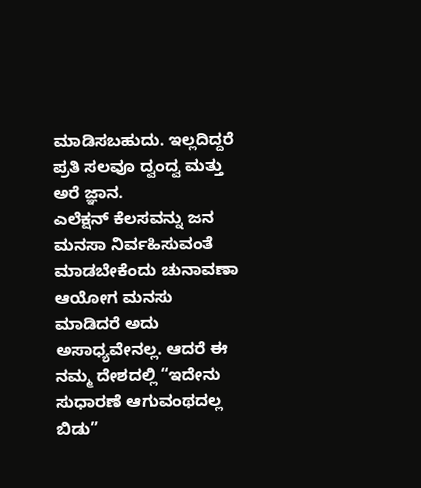ಮಾಡಿಸಬಹುದು. ಇಲ್ಲದಿದ್ದರೆ ಪ್ರತಿ ಸಲವೂ ದ್ವಂದ್ವ ಮತ್ತು ಅರೆ ಜ್ಞಾನ.
ಎಲೆಕ್ಷನ್ ಕೆಲಸವನ್ನು ಜನ ಮನಸಾ ನಿರ್ವಹಿಸುವಂತೆ ಮಾಡಬೇಕೆಂದು ಚುನಾವಣಾ ಆಯೋಗ ಮನಸು ಮಾಡಿದರೆ ಅದು ಅಸಾಧ್ಯವೇನಲ್ಲ. ಆದರೆ ಈ ನಮ್ಮ ದೇಶದಲ್ಲಿ “ಇದೇನು ಸುಧಾರಣೆ ಆಗುವಂಥದಲ್ಲ ಬಿಡು”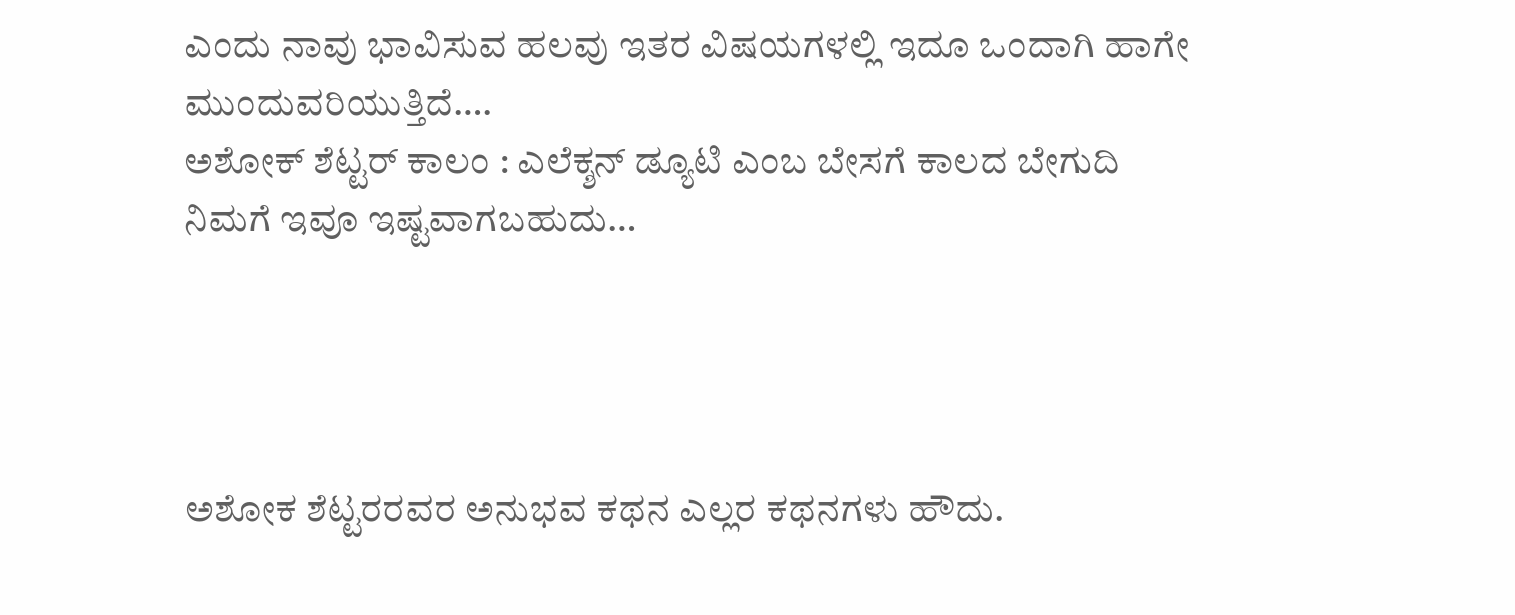ಎಂದು ನಾವು ಭಾವಿಸುವ ಹಲವು ಇತರ ವಿಷಯಗಳಲ್ಲಿ ಇದೂ ಒಂದಾಗಿ ಹಾಗೇ ಮುಂದುವರಿಯುತ್ತಿದೆ….
ಅಶೋಕ್ ಶೆಟ್ಟರ್ ಕಾಲಂ : ಎಲೆಕ್ಶನ್ ಡ್ಯೂಟಿ ಎಂಬ ಬೇಸಗೆ ಕಾಲದ ಬೇಗುದಿ
ನಿಮಗೆ ಇವೂ ಇಷ್ಟವಾಗಬಹುದು…




ಅಶೋಕ ಶೆಟ್ಟರರವರ ಅನುಭವ ಕಥನ ಎಲ್ಲರ ಕಥನಗಳು ಹೌದು.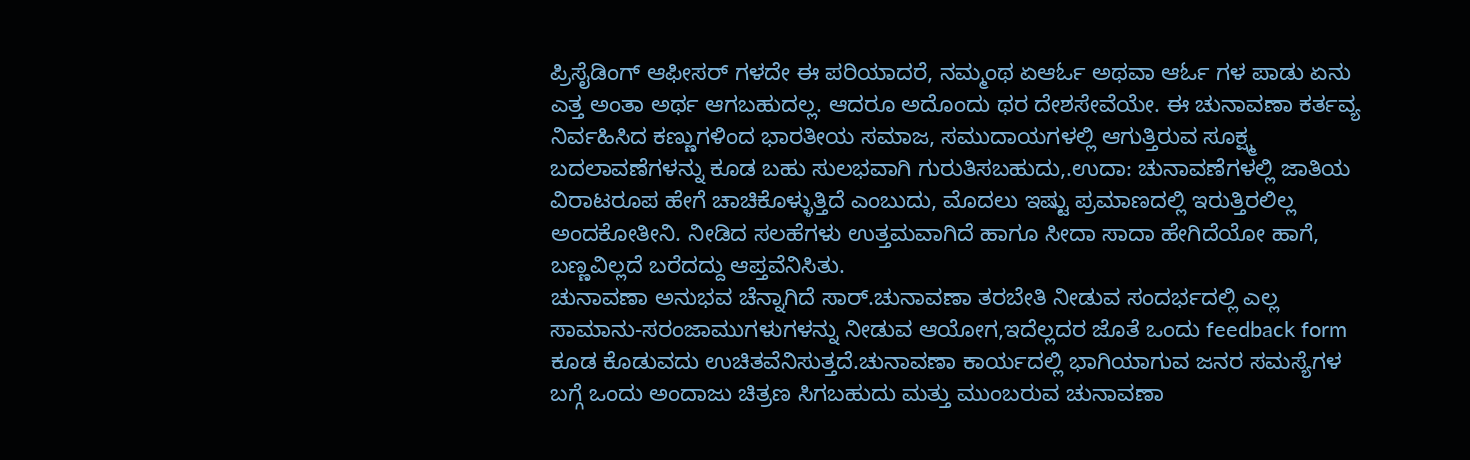ಪ್ರಿಸೈಡಿಂಗ್ ಆಫೀಸರ್ ಗಳದೇ ಈ ಪರಿಯಾದರೆ, ನಮ್ಮಂಥ ಏಆರ್ಓ ಅಥವಾ ಆರ್ಓ ಗಳ ಪಾಡು ಏನು ಎತ್ತ ಅಂತಾ ಅರ್ಥ ಆಗಬಹುದಲ್ಲ. ಆದರೂ ಅದೊಂದು ಥರ ದೇಶಸೇವೆಯೇ. ಈ ಚುನಾವಣಾ ಕರ್ತವ್ಯ ನಿರ್ವಹಿಸಿದ ಕಣ್ಣುಗಳಿಂದ ಭಾರತೀಯ ಸಮಾಜ, ಸಮುದಾಯಗಳಲ್ಲಿ ಆಗುತ್ತಿರುವ ಸೂಕ್ಷ್ಮ ಬದಲಾವಣೆಗಳನ್ನು ಕೂಡ ಬಹು ಸುಲಭವಾಗಿ ಗುರುತಿಸಬಹುದು,.ಉದಾ: ಚುನಾವಣೆಗಳಲ್ಲಿ ಜಾತಿಯ ವಿರಾಟರೂಪ ಹೇಗೆ ಚಾಚಿಕೊಳ್ಳುತ್ತಿದೆ ಎಂಬುದು, ಮೊದಲು ಇಷ್ಟು ಪ್ರಮಾಣದಲ್ಲಿ ಇರುತ್ತಿರಲಿಲ್ಲ ಅಂದಕೋತೀನಿ. ನೀಡಿದ ಸಲಹೆಗಳು ಉತ್ತಮವಾಗಿದೆ ಹಾಗೂ ಸೀದಾ ಸಾದಾ ಹೇಗಿದೆಯೋ ಹಾಗೆ, ಬಣ್ಣವಿಲ್ಲದೆ ಬರೆದದ್ದು ಆಪ್ತವೆನಿಸಿತು.
ಚುನಾವಣಾ ಅನುಭವ ಚೆನ್ನಾಗಿದೆ ಸಾರ್.ಚುನಾವಣಾ ತರಬೇತಿ ನೀಡುವ ಸಂದರ್ಭದಲ್ಲಿ ಎಲ್ಲ ಸಾಮಾನು-ಸರಂಜಾಮುಗಳುಗಳನ್ನು ನೀಡುವ ಆಯೋಗ,ಇದೆಲ್ಲದರ ಜೊತೆ ಒಂದು feedback form ಕೂಡ ಕೊಡುವದು ಉಚಿತವೆನಿಸುತ್ತದೆ.ಚುನಾವಣಾ ಕಾರ್ಯದಲ್ಲಿ ಭಾಗಿಯಾಗುವ ಜನರ ಸಮಸ್ಯೆಗಳ ಬಗ್ಗೆ ಒಂದು ಅಂದಾಜು ಚಿತ್ರಣ ಸಿಗಬಹುದು ಮತ್ತು ಮುಂಬರುವ ಚುನಾವಣಾ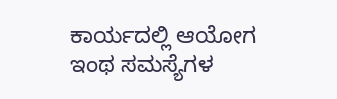ಕಾರ್ಯದಲ್ಲಿ ಆಯೋಗ ಇಂಥ ಸಮಸ್ಯೆಗಳ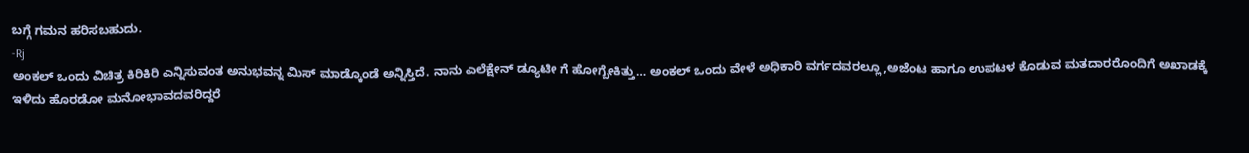ಬಗ್ಗೆ ಗಮನ ಹರಿಸಬಹುದು.
-Rj
ಅಂಕಲ್ ಒಂದು ವಿಚಿತ್ರ ಕಿರಿಕಿರಿ ಎನ್ನಿಸುವಂತ ಅನುಭವನ್ನ ಮಿಸ್ ಮಾಡ್ಕೊಂಡೆ ಅನ್ನಿಸ್ತಿದೆ. ನಾನು ಎಲೆಕ್ಷೇನ್ ಡ್ಯೂಟೀ ಗೆ ಹೋಗ್ಬೇಕಿತ್ತು… ಅಂಕಲ್ ಒಂದು ವೇಳೆ ಅಧಿಕಾರಿ ವರ್ಗದವರಲ್ಲೂ,ಅಜೆಂಟ ಹಾಗೂ ಉಪಟಳ ಕೊಡುವ ಮತದಾರರೊಂದಿಗೆ ಅಖಾಡಕ್ಕೆ ಇಳಿದು ಹೊರಡೋ ಮನೋಭಾವದವರಿದ್ದರೆ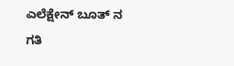ಎಲೆಕ್ಷೇನ್ ಬೂತ್ ನ ಗತಿ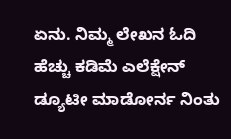ಏನು. ನಿಮ್ಮ ಲೇಖನ ಓದಿ ಹೆಚ್ಚು ಕಡಿಮೆ ಎಲೆಕ್ಷೇನ್ ಡ್ಯೂಟೀ ಮಾಡೋರ್ನ ನಿಂತು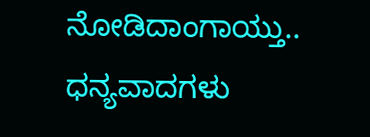ನೋಡಿದಾಂಗಾಯ್ತು.. ಧನ್ಯವಾದಗಳು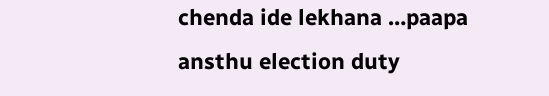chenda ide lekhana …paapa ansthu election duty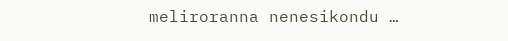meliroranna nenesikondu …